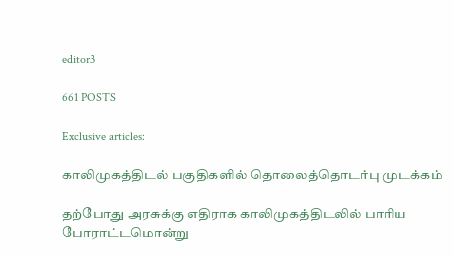editor3

661 POSTS

Exclusive articles:

காலிமுகத்திடல் பகுதிகளில் தொலைத்தொடர்பு முடக்கம்

தற்போது அரசுக்கு எதிராக காலிமுகத்திடலில் பாரிய போராட்டமொன்று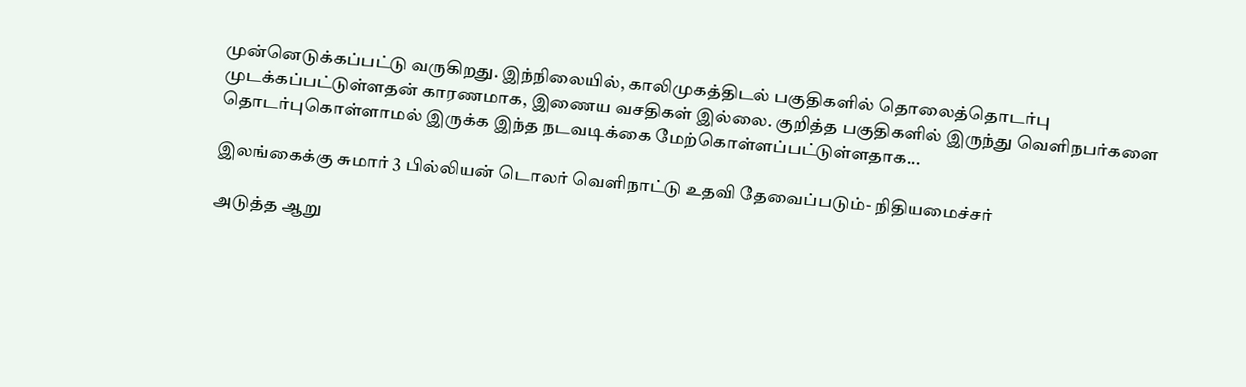முன்னெடுக்கப்பட்டு வருகிறது. இந்நிலையில், காலிமுகத்திடல் பகுதிகளில் தொலைத்தொடர்பு முடக்கப்பட்டுள்ளதன் காரணமாக, இணைய வசதிகள் இல்லை. குறித்த பகுதிகளில் இருந்து வெளிநபர்களை தொடர்புகொள்ளாமல் இருக்க இந்த நடவடிக்கை மேற்கொள்ளப்பட்டுள்ளதாக...

இலங்கைக்கு சுமார் 3 பில்லியன் டொலர் வெளிநாட்டு உதவி தேவைப்படும்- நிதியமைச்சர்

அடுத்த ஆறு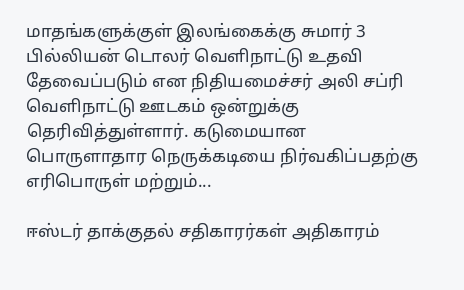மாதங்களுக்குள் இலங்கைக்கு சுமார் 3 பில்லியன் டொலர் வெளிநாட்டு உதவி தேவைப்படும் என நிதியமைச்சர் அலி சப்ரி வெளிநாட்டு ஊடகம் ஒன்றுக்கு தெரிவித்துள்ளார். கடுமையான பொருளாதார நெருக்கடியை நிர்வகிப்பதற்கு எரிபொருள் மற்றும்...

ஈஸ்டர் தாக்குதல் சதிகாரர்கள் அதிகாரம்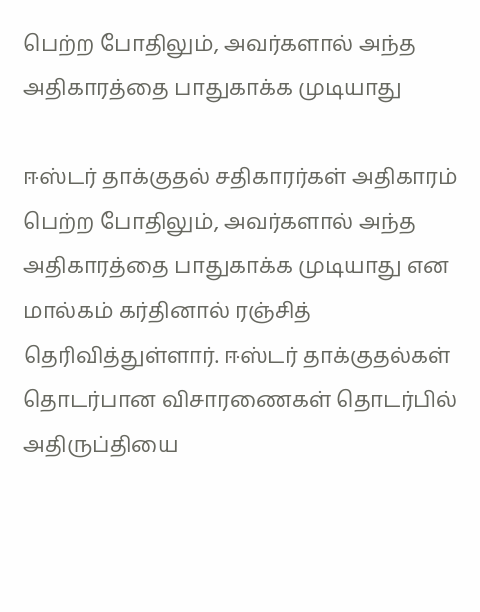பெற்ற போதிலும், அவர்களால் அந்த அதிகாரத்தை பாதுகாக்க முடியாது

ஈஸ்டர் தாக்குதல் சதிகாரர்கள் அதிகாரம் பெற்ற போதிலும், அவர்களால் அந்த அதிகாரத்தை பாதுகாக்க முடியாது என மால்கம் கர்தினால் ரஞ்சித் தெரிவித்துள்ளார். ஈஸ்டர் தாக்குதல்கள் தொடர்பான விசாரணைகள் தொடர்பில் அதிருப்தியை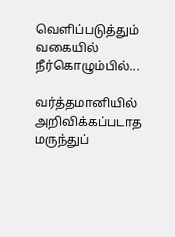வெளிப்படுத்தும் வகையில் நீர்கொழும்பில்...

வர்த்தமானியில் அறிவிக்கப்படாத மருந்துப்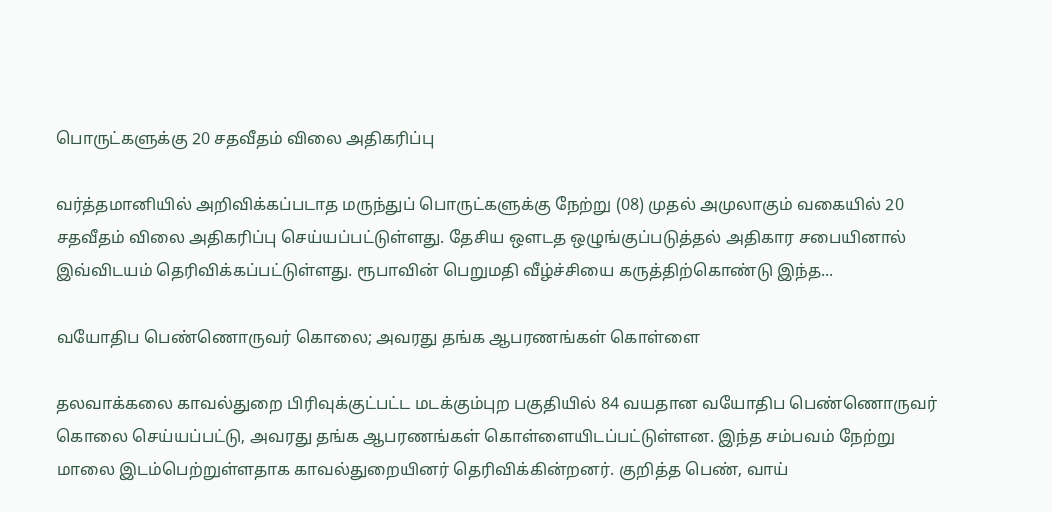பொருட்களுக்கு 20 சதவீதம் விலை அதிகரிப்பு

வர்த்தமானியில் அறிவிக்கப்படாத மருந்துப் பொருட்களுக்கு நேற்று (08) முதல் அமுலாகும் வகையில் 20 சதவீதம் விலை அதிகரிப்பு செய்யப்பட்டுள்ளது. தேசிய ஔடத ஒழுங்குப்படுத்தல் அதிகார சபையினால் இவ்விடயம் தெரிவிக்கப்பட்டுள்ளது. ரூபாவின் பெறுமதி வீழ்ச்சியை கருத்திற்கொண்டு இந்த...

வயோதிப பெண்ணொருவர் கொலை; அவரது தங்க ஆபரணங்கள் கொள்ளை

தலவாக்கலை காவல்துறை பிரிவுக்குட்பட்ட மடக்கும்புற பகுதியில் 84 வயதான வயோதிப பெண்ணொருவர் கொலை செய்யப்பட்டு, அவரது தங்க ஆபரணங்கள் கொள்ளையிடப்பட்டுள்ளன. இந்த சம்பவம் நேற்று மாலை இடம்பெற்றுள்ளதாக காவல்துறையினர் தெரிவிக்கின்றனர். குறித்த பெண், வாய்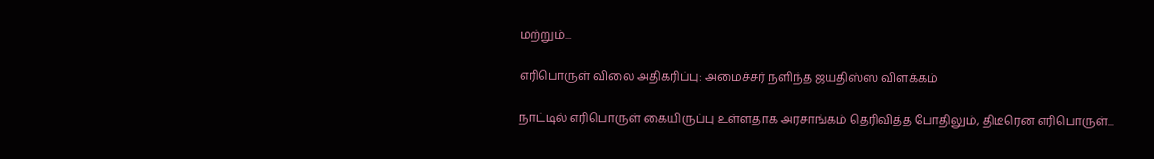மற்றும்...

எரிபொருள் விலை அதிகரிப்பு: அமைச்சர் நளிந்த ஜயதிஸ்ஸ விளக்கம்

நாட்டில் எரிபொருள் கையிருப்பு உள்ளதாக அரசாங்கம் தெரிவித்த போதிலும், திடீரென எரிபொருள்...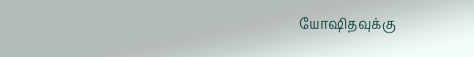யோஷிதவுக்கு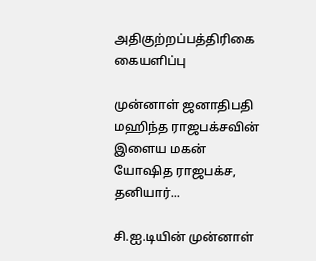அதிகுற்றப்பத்திரிகை கையளிப்பு

முன்னாள் ஜனாதிபதி மஹிந்த ராஜபக்சவின் இளைய மகன் யோஷித ராஜபக்ச, தனியார்...

சி.ஐ.டியின் முன்னாள்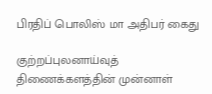பிரதிப் பொலிஸ் மா அதிபர் கைது

குற்றப்புலனாய்வுத் திணைக்களத்தின் முன்னாள்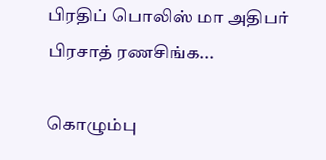பிரதிப் பொலிஸ் மா அதிபர் பிரசாத் ரணசிங்க...

கொழும்பு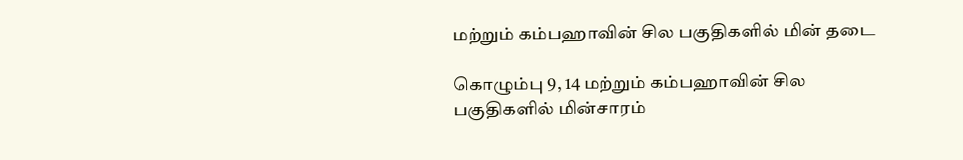மற்றும் கம்பஹாவின் சில பகுதிகளில் மின் தடை

கொழும்பு 9, 14 மற்றும் கம்பஹாவின் சில பகுதிகளில் மின்சாரம்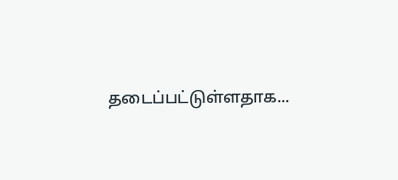தடைப்பட்டுள்ளதாக...